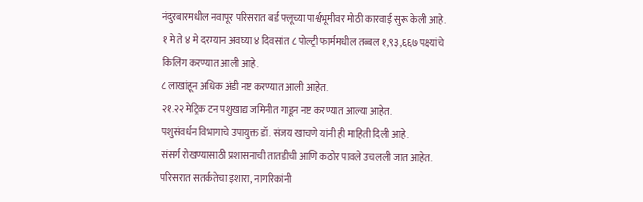नंदुरबारमधील नवापूर परिसरात बर्ड फ्लूच्या पार्श्वभूमीवर मोठी कारवाई सुरू केली आहे.
१ मे ते ४ मे दरम्यान अवघ्या ४ दिवसांत ८ पोल्ट्री फार्ममधील तब्बल १,९३,६६७ पक्ष्यांचे किलिंग करण्यात आली आहे.
८ लाखांहून अधिक अंडी नष्ट करण्यात आली आहेत.
२१.२२ मेट्रिक टन पशुखाद्य जमिनीत गाडून नष्ट करण्यात आल्या आहेत.
पशुसंवर्धन विभागाचे उपायुक्त डॉ. संजय खाचणे यांनी ही माहिती दिली आहे.
संसर्ग रोखण्यासाठी प्रशासनाची तातडीची आणि कठोर पावले उचलली जात आहेत.
परिसरात सतर्कतेचा इशारा, नागरिकांनी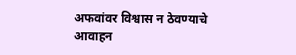अफवांवर विश्वास न ठेवण्याचे आवाहन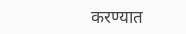करण्यात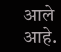आले आहे.